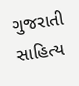ગુજરાતી સાહિત્ય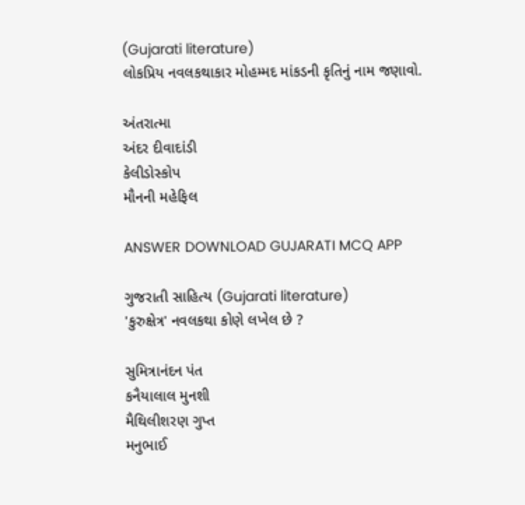(Gujarati literature)
લોકપ્રિય નવલકથાકાર મોહમ્મદ માંકડની કૃતિનું નામ જણાવો.

અંતરાત્મા
અંદર દીવાદાંડી
કેલીડોસ્કોપ
મૌનની મહેફિલ

ANSWER DOWNLOAD GUJARATI MCQ APP

ગુજરાતી સાહિત્ય (Gujarati literature)
'કુરુક્ષેત્ર' નવલકથા કોણે લખેલ છે ?

સુમિત્રાનંદન પંત
કનૈયાલાલ મુનશી
મૈથિલીશરણ ગુપ્ત
મનુભાઈ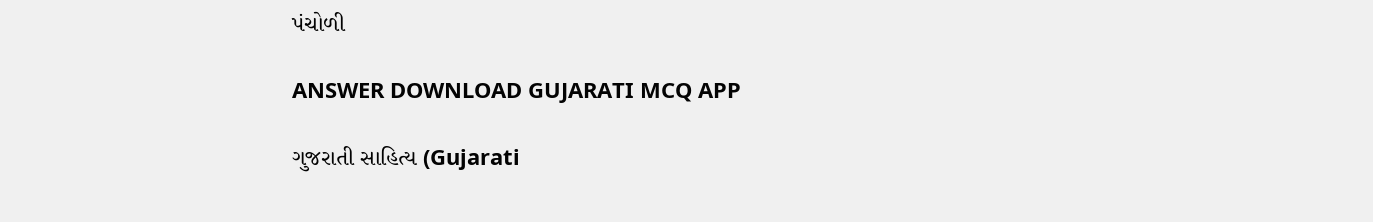પંચોળી

ANSWER DOWNLOAD GUJARATI MCQ APP

ગુજરાતી સાહિત્ય (Gujarati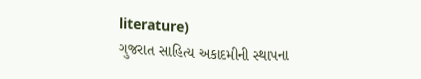literature)
ગુજરાત સાહિત્ય અકાદમીની સ્થાપના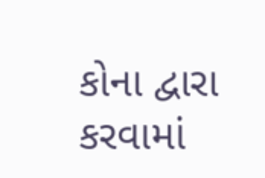કોના દ્વારા કરવામાં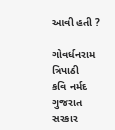આવી હતી ?

ગોવર્ધનરામ ત્રિપાઠી
કવિ નર્મદ
ગુજરાત સરકાર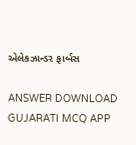એલેકઝાન્ડર ફાર્બસ

ANSWER DOWNLOAD GUJARATI MCQ APP